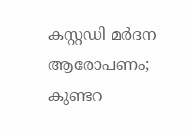കസ്റ്റഡി മർദന ആരോപണം; കുണ്ടറ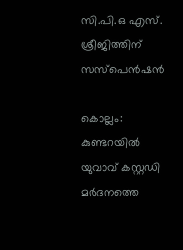സി.പി.ഒ എസ്. ശ്രീജിത്തിന് സസ്പെൻഷൻ

കൊല്ലം: കുണ്ടറയിൽ യുവാവ് കസ്റ്റഡി മർദനത്തെ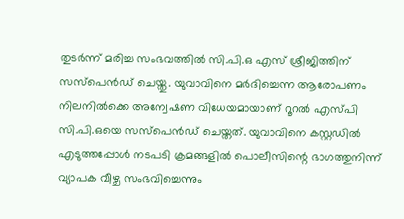തുടർന്ന് മരിച്ച സംഭവത്തിൽ സി.പി.ഒ എസ് ശ്രീജിത്തിന് സസ്പെൻഡ് ചെയ്തു. യുവാവിനെ മർദിച്ചെന്ന ആരോപണം നിലനിൽക്കെ അന്വേഷണ വിധേയമായാണ് റൂറൽ എസ്പി സി.പി.ഒയെ സസ്പെൻഡ് ചെയ്തത്. യുവാവിനെ കസ്റ്റഡിൽ എടുത്തപ്പോൾ നടപടി ക്രമങ്ങളിൽ പൊലീസിന്റെ ഭാഗത്തുനിന്ന് വ്യാപക വീഴ്ച സംഭവിച്ചെന്നും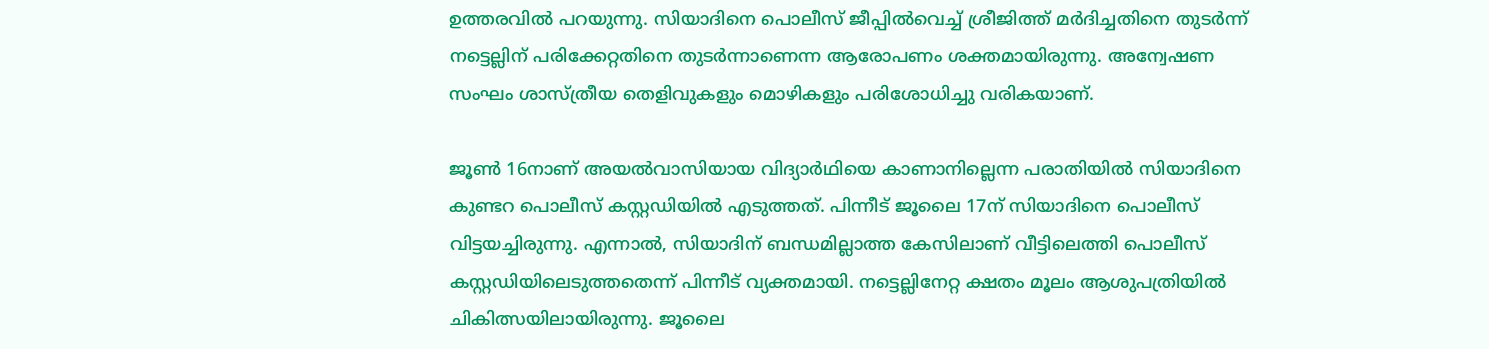ഉത്തരവിൽ പറയുന്നു. സിയാദിനെ പൊലീസ് ജീപ്പിൽവെച്ച് ശ്രീജിത്ത് മർദിച്ചതിനെ തുടർന്ന് നട്ടെല്ലിന് പരിക്കേറ്റതിനെ തുടർന്നാണെന്ന ആരോപണം ശക്തമായിരുന്നു. അന്വേഷണ സംഘം ശാസ്ത്രീയ തെളിവുകളും മൊഴികളും പരിശോധിച്ചു വരികയാണ്.

ജൂൺ 16നാണ് അയൽവാസിയായ വിദ്യാർഥിയെ കാണാനില്ലെന്ന പരാതിയിൽ സിയാദിനെ കുണ്ടറ പൊലീസ് കസ്റ്റഡിയിൽ എടുത്തത്. പിന്നീട് ജൂലൈ 17ന് സിയാദിനെ പൊലീസ് വിട്ടയച്ചിരുന്നു. എന്നാൽ, സിയാദിന് ബന്ധമില്ലാത്ത കേസിലാണ് വീട്ടിലെത്തി പൊലീസ് കസ്റ്റഡിയിലെടുത്തതെന്ന് പിന്നീട് വ്യക്തമായി. നട്ടെല്ലിനേറ്റ ക്ഷതം മൂലം ആശുപത്രിയിൽ ചികിത്സയിലായിരുന്നു. ജൂലൈ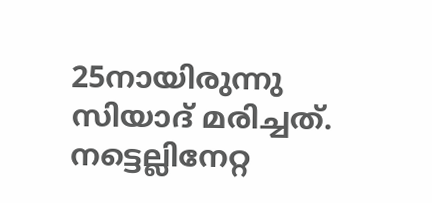25നായിരുന്നു സിയാദ് മരിച്ചത്. നട്ടെല്ലിനേറ്റ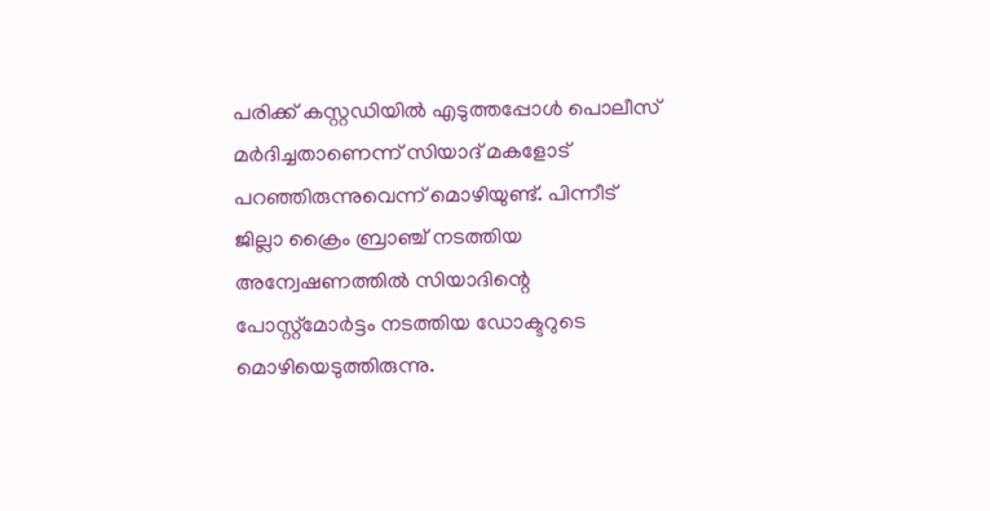പരിക്ക് കസ്റ്റഡിയിൽ എടുത്തപ്പോൾ പൊലീസ് മർദിച്ചതാണെന്ന് സിയാദ് മകളോട് പറഞ്ഞിരുന്നുവെന്ന് മൊഴിയുണ്ട്. പിന്നീട് ജില്ലാ ക്രൈം ബ്രാഞ്ച് നടത്തിയ അന്വേഷണത്തിൽ സിയാദിന്റെ പോസ്റ്റ്മോർട്ടം നടത്തിയ ഡോക്ടറുടെ മൊഴിയെടുത്തിരുന്നു.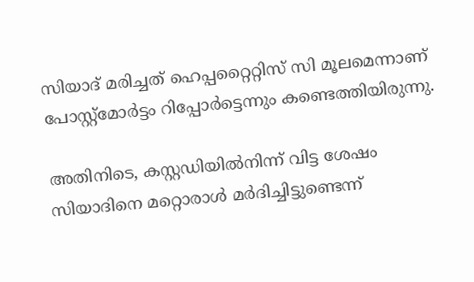സിയാദ് മരിച്ചത് ഹെപ്പറ്റൈറ്റിസ് സി മൂലമെന്നാണ് പോസ്റ്റ്മോർട്ടം റിപ്പോർട്ടെന്നും കണ്ടെത്തിയിരുന്നു.

അതിനിടെ, കസ്റ്റഡിയിൽനിന്ന് വിട്ട ശേഷം സിയാദിനെ മറ്റൊരാൾ മർദിച്ചിട്ടുണ്ടെന്ന്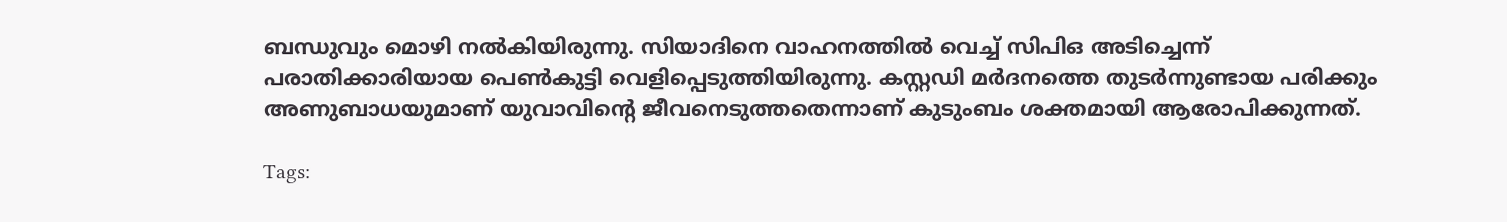ബന്ധുവും മൊഴി നൽകിയിരുന്നു. സിയാദിനെ വാഹനത്തിൽ വെച്ച് സിപിഒ അടിച്ചെന്ന് പരാതിക്കാരിയായ പെൺകുട്ടി വെളിപ്പെടുത്തിയിരുന്നു. കസ്റ്റഡി മർദനത്തെ തുടർന്നുണ്ടായ പരിക്കും അണുബാധയുമാണ് യുവാവിന്റെ ജീവനെടുത്തതെന്നാണ് കുടുംബം ശക്തമായി ആരോപിക്കുന്നത്.

Tags: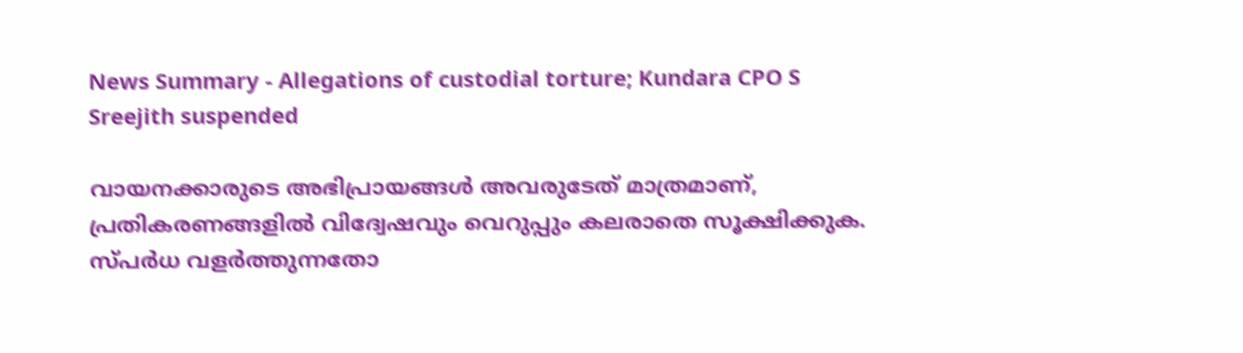News Summary - Allegations of custodial torture; Kundara CPO S Sreejith suspended

വായനക്കാരുടെ അഭിപ്രായങ്ങള്‍ അവരുടേത് മാത്രമാണ്, പ്രതികരണങ്ങളിൽ വിദ്വേഷവും വെറുപ്പും കലരാതെ സൂക്ഷിക്കുക. സ്പർധ വളർത്തുന്നതോ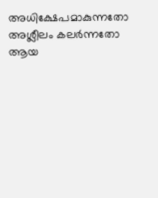അധിക്ഷേപമാകുന്നതോ അശ്ലീലം കലർന്നതോ ആയ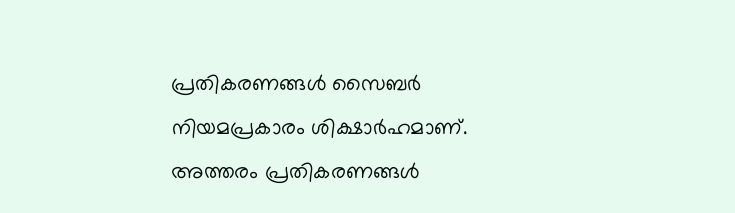പ്രതികരണങ്ങൾ സൈബർ നിയമപ്രകാരം ശിക്ഷാർഹമാണ്. അത്തരം പ്രതികരണങ്ങൾ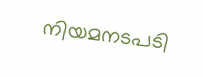നിയമനടപടി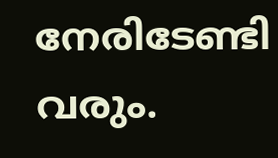നേരിടേണ്ടി വരും.